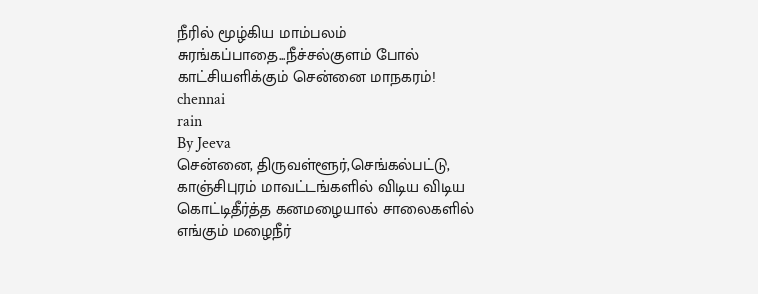நீரில் மூழ்கிய மாம்பலம் சுரங்கப்பாதை...நீச்சல்குளம் போல் காட்சியளிக்கும் சென்னை மாநகரம்!
chennai
rain
By Jeeva
சென்னை, திருவள்ளூர்,செங்கல்பட்டு, காஞ்சிபுரம் மாவட்டங்களில் விடிய விடிய கொட்டிதீர்த்த கனமழையால் சாலைகளில் எங்கும் மழைநீர்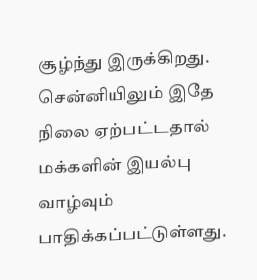சூழ்ந்து இருக்கிறது. சென்னியிலும் இதே நிலை ஏற்பட்டதால் மக்களின் இயல்பு வாழ்வும் பாதிக்கப்பட்டுள்ளது.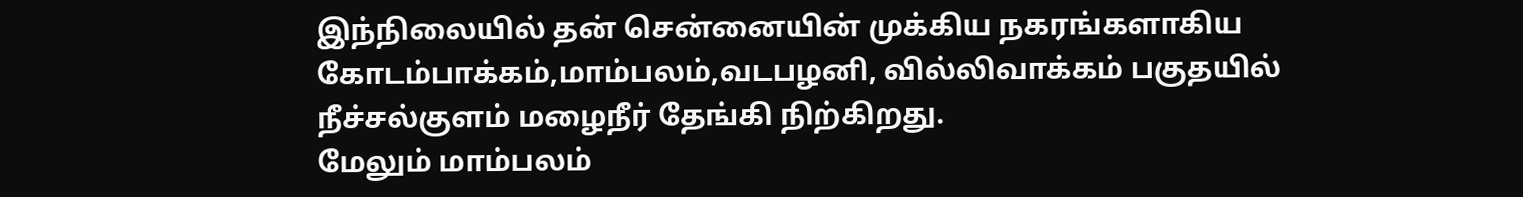இந்நிலையில் தன் சென்னையின் முக்கிய நகரங்களாகிய கோடம்பாக்கம்,மாம்பலம்,வடபழனி, வில்லிவாக்கம் பகுதயில் நீச்சல்குளம் மழைநீர் தேங்கி நிற்கிறது.
மேலும் மாம்பலம்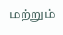மற்றும்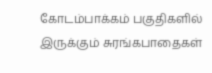கோடம்பாக்கம் பகுதிகளில் இருக்கும் சுரங்கபாதைகள்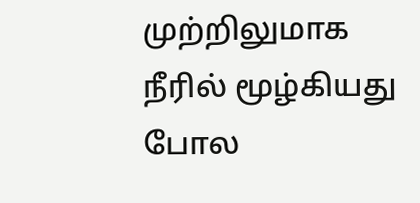முற்றிலுமாக நீரில் மூழ்கியது போல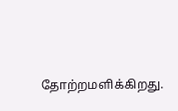தோற்றமளிக்கிறது.